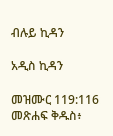ብሉይ ኪዳን

አዲስ ኪዳን

መዝሙር 119:116 መጽሐፍ ቅዱስ፥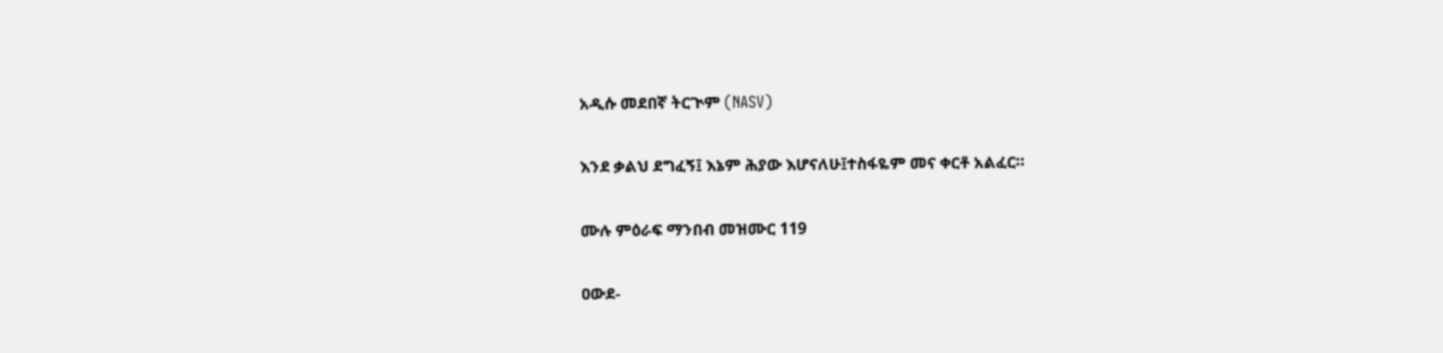አዲሱ መደበኛ ትርጒም (NASV)

እንደ ቃልህ ደግፈኝ፤ እኔም ሕያው እሆናለሁ፤ተስፋዬም መና ቀርቶ አልፈር።

ሙሉ ምዕራፍ ማንበብ መዝሙር 119

ዐውደ-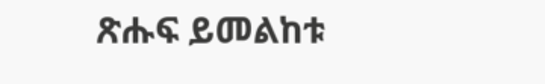ጽሑፍ ይመልከቱ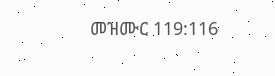መዝሙር 119:116